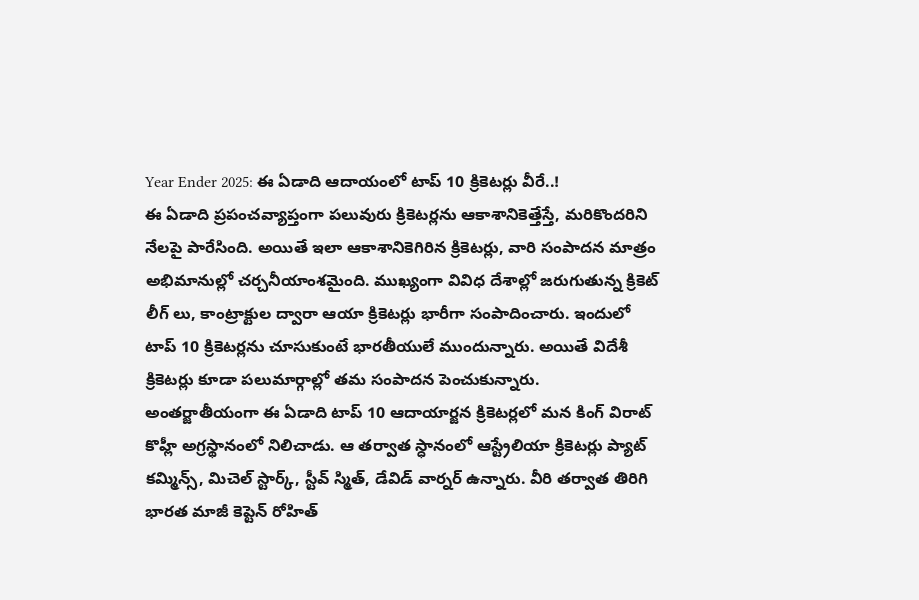Year Ender 2025: ఈ ఏడాది ఆదాయంలో టాప్ 10 క్రికెటర్లు వీరే..!
ఈ ఏడాది ప్రపంచవ్యాప్తంగా పలువురు క్రికెటర్లను ఆకాశానికెత్తేస్తే, మరికొందరిని నేలపై పారేసింది. అయితే ఇలా ఆకాశానికెగిరిన క్రికెటర్లు, వారి సంపాదన మాత్రం అభిమానుల్లో చర్చనీయాంశమైంది. ముఖ్యంగా వివిధ దేశాల్లో జరుగుతున్న క్రికెట్ లీగ్ లు, కాంట్రాక్టుల ద్వారా ఆయా క్రికెటర్లు భారీగా సంపాదించారు. ఇందులో టాప్ 10 క్రికెటర్లను చూసుకుంటే భారతీయులే ముందున్నారు. అయితే విదేశీ క్రికెటర్లు కూడా పలుమార్గాల్లో తమ సంపాదన పెంచుకున్నారు.
అంతర్జాతీయంగా ఈ ఏడాది టాప్ 10 ఆదాయార్జన క్రికెటర్లలో మన కింగ్ విరాట్ కొహ్లీ అగ్రస్థానంలో నిలిచాడు. ఆ తర్వాత స్ధానంలో ఆస్ట్రేలియా క్రికెటర్లు ప్యాట్ కమ్మిన్స్, మిచెల్ స్టార్క్, స్టీవ్ స్మిత్, డేవిడ్ వార్నర్ ఉన్నారు. వీరి తర్వాత తిరిగి భారత మాజీ కెప్టెన్ రోహిత్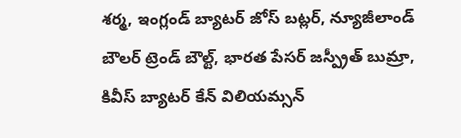శర్మ, ఇంగ్లండ్ బ్యాటర్ జోస్ బట్లర్, న్యూజీలాండ్ బౌలర్ ట్రెండ్ బౌల్ట్, భారత పేసర్ జస్ప్రీత్ బుమ్రా, కివీస్ బ్యాటర్ కేన్ విలియమ్సన్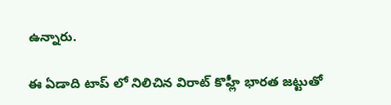ఉన్నారు.

ఈ ఏడాది టాప్ లో నిలిచిన విరాట్ కొహ్లీ భారత జట్టుతో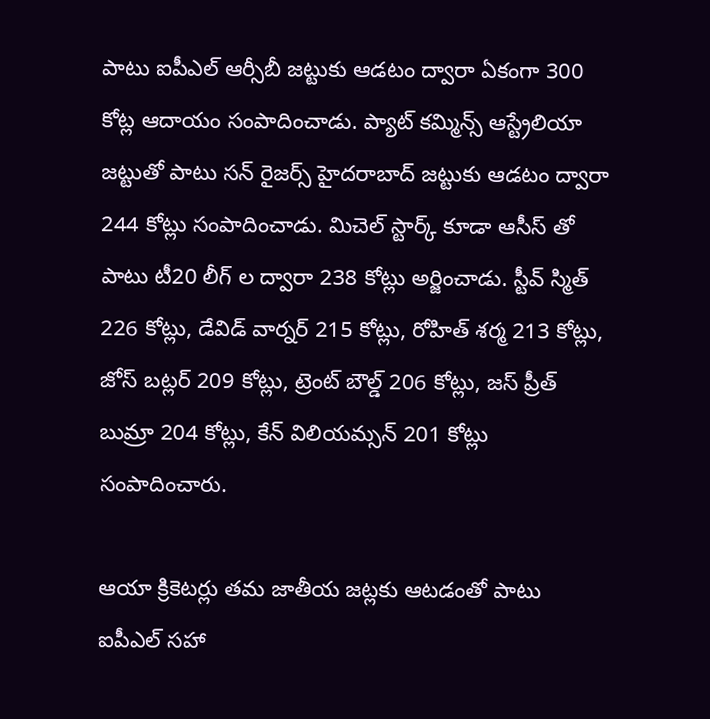పాటు ఐపీఎల్ ఆర్సీబీ జట్టుకు ఆడటం ద్వారా ఏకంగా 300 కోట్ల ఆదాయం సంపాదించాడు. ప్యాట్ కమ్మిన్స్ ఆస్ట్రేలియా జట్టుతో పాటు సన్ రైజర్స్ హైదరాబాద్ జట్టుకు ఆడటం ద్వారా 244 కోట్లు సంపాదించాడు. మిచెల్ స్టార్క్ కూడా ఆసీస్ తో పాటు టీ20 లీగ్ ల ద్వారా 238 కోట్లు అర్జించాడు. స్టీవ్ స్మిత్ 226 కోట్లు, డేవిడ్ వార్నర్ 215 కోట్లు, రోహిత్ శర్మ 213 కోట్లు, జోస్ బట్లర్ 209 కోట్లు, ట్రెంట్ బౌల్డ్ 206 కోట్లు, జస్ ప్రీత్ బుమ్రా 204 కోట్లు, కేన్ విలియమ్సన్ 201 కోట్లు సంపాదించారు.

ఆయా క్రికెటర్లు తమ జాతీయ జట్లకు ఆటడంతో పాటు ఐపీఎల్ సహా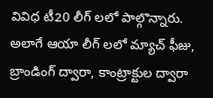వివిధ టీ20 లీగ్ లలో పాల్గొన్నారు. అలాగే ఆయా లీగ్ లలో మ్యాచ్ ఫీజు, బ్రాండింగ్ ద్వారా, కాంట్రాక్టుల ద్వారా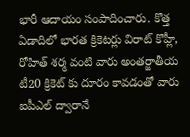భారీ ఆదాయం సంపాదించారు. కొత్త ఏడాదిలో భారత క్రికెటర్లు విరాట్ కొహ్లీ, రోహిత్ శర్మ వంటి వారు అంతర్జాతీయ టీ20 క్రికెట్ కు దూరం కావడంతో వారు ఐపీఎల్ ద్వారానే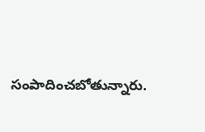సంపాదించబోతున్నారు.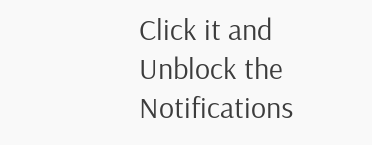Click it and Unblock the Notifications